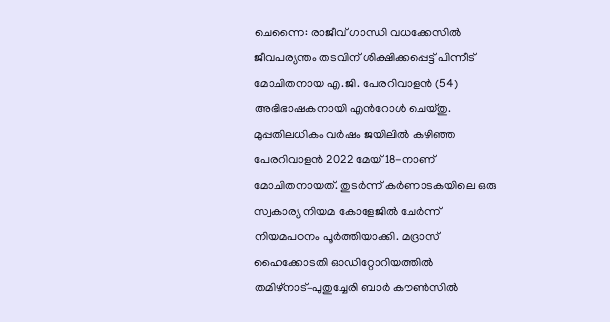ചെന്നൈ: രാജീവ് ഗാന്ധി വധക്കേസിൽ ജീവപര്യന്തം തടവിന് ശിക്ഷിക്കപ്പെട്ട് പിന്നീട് മോചിതനായ എ.ജി. പേരറിവാളൻ (54) അഭിഭാഷകനായി എൻറോൾ ചെയ്തു.
മുപ്പതിലധികം വർഷം ജയിലിൽ കഴിഞ്ഞ പേരറിവാളൻ 2022 മേയ് 18-നാണ് മോചിതനായത്. തുടർന്ന് കർണാടകയിലെ ഒരു സ്വകാര്യ നിയമ കോളേജിൽ ചേർന്ന് നിയമപഠനം പൂർത്തിയാക്കി. മദ്രാസ് ഹൈക്കോടതി ഓഡിറ്റോറിയത്തിൽ തമിഴ്നാട്–പുതുച്ചേരി ബാർ കൗൺസിൽ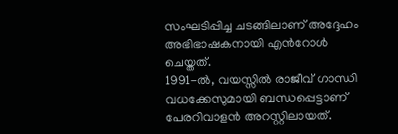സംഘടിപ്പിച്ച ചടങ്ങിലാണ് അദ്ദേഹം അഭിഭാഷകനായി എൻറോൾ ചെയ്തത്.
1991-ൽ, വയസ്സിൽ രാജീവ് ഗാന്ധി വധക്കേസുമായി ബന്ധപ്പെട്ടാണ് പേരറിവാളൻ അറസ്റ്റിലായത്.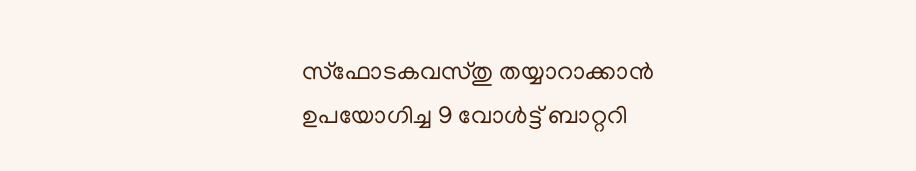സ്ഫോടകവസ്തു തയ്യാറാക്കാൻ ഉപയോഗിച്ച 9 വോൾട്ട് ബാറ്ററി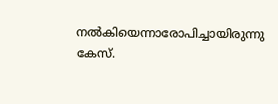നൽകിയെന്നാരോപിച്ചായിരുന്നു കേസ്.